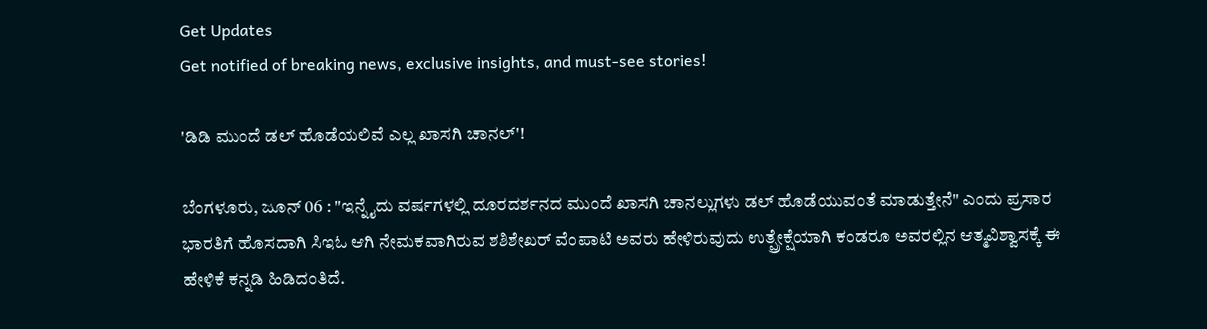Get Updates
Get notified of breaking news, exclusive insights, and must-see stories!

'ಡಿಡಿ ಮುಂದೆ ಡಲ್ ಹೊಡೆಯಲಿವೆ ಎಲ್ಲ ಖಾಸಗಿ ಚಾನಲ್'!

ಬೆಂಗಳೂರು, ಜೂನ್ 06 : "ಇನ್ನೈದು ವರ್ಷಗಳಲ್ಲಿ ದೂರದರ್ಶನದ ಮುಂದೆ ಖಾಸಗಿ ಚಾನಲ್ಲುಗಳು ಡಲ್ ಹೊಡೆಯುವಂತೆ ಮಾಡುತ್ತೇನೆ" ಎಂದು ಪ್ರಸಾರ ಭಾರತಿಗೆ ಹೊಸದಾಗಿ ಸಿಇಓ ಆಗಿ ನೇಮಕವಾಗಿರುವ ಶಶಿಶೇಖರ್ ವೆಂಪಾಟಿ ಅವರು ಹೇಳಿರುವುದು ಉತ್ಪ್ರೇಕ್ಷೆಯಾಗಿ ಕಂಡರೂ ಅವರಲ್ಲಿನ ಆತ್ಮವಿಶ್ವಾಸಕ್ಕೆ ಈ ಹೇಳಿಕೆ ಕನ್ನಡಿ ಹಿಡಿದಂತಿದೆ.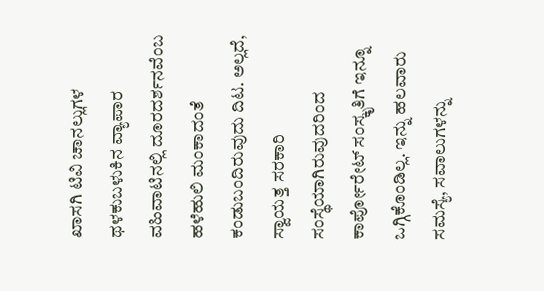ಖಾಸಗಿ ಟಿವಿ ಚಾನಲ್ಲುಗಳ ಥಳಕುಬಳುಕಿನ ವ್ಯಾಪಾರ ವಹಿವಾಟಿನಲ್ಲಿ ದೂರದರ್ಶನವೆಂಬ ಹಳೆಹುಲಿ ಮಂಕಾದಂತೆ ಕಂಡುಬಂದಿರುವುದು ದಿಟ. ಅಲ್ಲದೆ, ಸ್ವಾಯತ್ತ ಸರಕಾರಿ ಸಂಸ್ಥೆಯಾಗಿರುವುದರಿಂದ ಕಾರ್ಪೋರೇಟ್ ಸಂಸ್ಕೃತಿಗೆ ಇನ್ನೂ ಒಗ್ಗಿಕೊಂಡಿಲ್ಲ. ಇನ್ನು ಹಲವಾರು ಸಮಸ್ಯೆ, ಸವಾಲುಗಳನ್ನು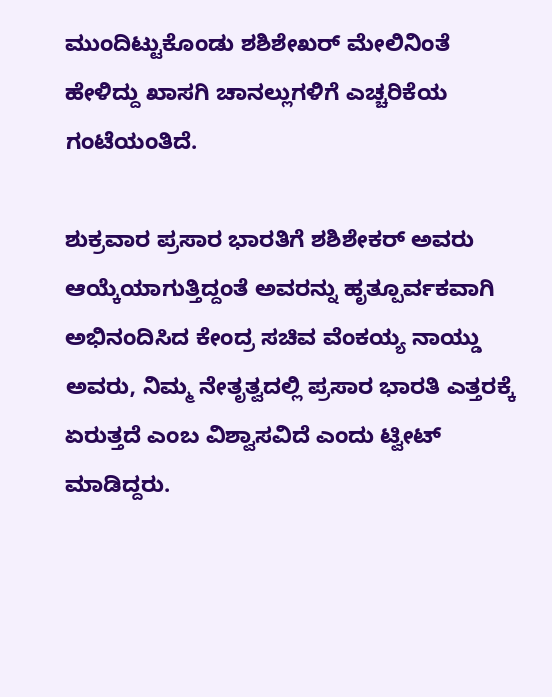ಮುಂದಿಟ್ಟುಕೊಂಡು ಶಶಿಶೇಖರ್ ಮೇಲಿನಿಂತೆ ಹೇಳಿದ್ದು ಖಾಸಗಿ ಚಾನಲ್ಲುಗಳಿಗೆ ಎಚ್ಚರಿಕೆಯ ಗಂಟೆಯಂತಿದೆ.

ಶುಕ್ರವಾರ ಪ್ರಸಾರ ಭಾರತಿಗೆ ಶಶಿಶೇಕರ್ ಅವರು ಆಯ್ಕೆಯಾಗುತ್ತಿದ್ದಂತೆ ಅವರನ್ನು ಹೃತ್ಪೂರ್ವಕವಾಗಿ ಅಭಿನಂದಿಸಿದ ಕೇಂದ್ರ ಸಚಿವ ವೆಂಕಯ್ಯ ನಾಯ್ಡು ಅವರು, ನಿಮ್ಮ ನೇತೃತ್ವದಲ್ಲಿ ಪ್ರಸಾರ ಭಾರತಿ ಎತ್ತರಕ್ಕೆ ಏರುತ್ತದೆ ಎಂಬ ವಿಶ್ವಾಸವಿದೆ ಎಂದು ಟ್ವೀಟ್ ಮಾಡಿದ್ದರು.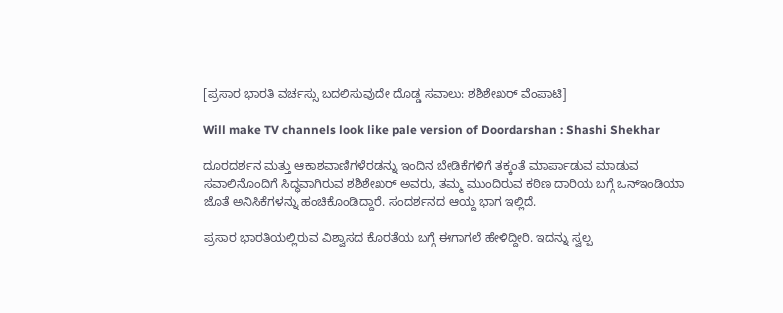[ಪ್ರಸಾರ ಭಾರತಿ ವರ್ಚಸ್ಸು ಬದಲಿಸುವುದೇ ದೊಡ್ಡ ಸವಾಲು: ಶಶಿಶೇಖರ್ ವೆಂಪಾಟಿ]

Will make TV channels look like pale version of Doordarshan : Shashi Shekhar

ದೂರದರ್ಶನ ಮತ್ತು ಆಕಾಶವಾಣಿಗಳೆರಡನ್ನು ಇಂದಿನ ಬೇಡಿಕೆಗಳಿಗೆ ತಕ್ಕಂತೆ ಮಾರ್ಪಾಡುವ ಮಾಡುವ ಸವಾಲಿನೊಂದಿಗೆ ಸಿದ್ಧವಾಗಿರುವ ಶಶಿಶೇಖರ್ ಅವರು, ತಮ್ಮ ಮುಂದಿರುವ ಕಠಿಣ ದಾರಿಯ ಬಗ್ಗೆ ಒನ್ಇಂಡಿಯಾ ಜೊತೆ ಅನಿಸಿಕೆಗಳನ್ನು ಹಂಚಿಕೊಂಡಿದ್ದಾರೆ. ಸಂದರ್ಶನದ ಆಯ್ದ ಭಾಗ ಇಲ್ಲಿದೆ.

ಪ್ರಸಾರ ಭಾರತಿಯಲ್ಲಿರುವ ವಿಶ್ವಾಸದ ಕೊರತೆಯ ಬಗ್ಗೆ ಈಗಾಗಲೆ ಹೇಳಿದ್ದೀರಿ. ಇದನ್ನು ಸ್ವಲ್ಪ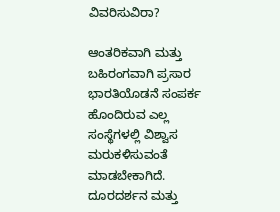ವಿವರಿಸುವಿರಾ?

ಆಂತರಿಕವಾಗಿ ಮತ್ತು ಬಹಿರಂಗವಾಗಿ ಪ್ರಸಾರ ಭಾರತಿಯೊಡನೆ ಸಂಪರ್ಕ ಹೊಂದಿರುವ ಎಲ್ಲ ಸಂಸ್ಥೆಗಳಲ್ಲಿ ವಿಶ್ವಾಸ ಮರುಕಳಿಸುವಂತೆ ಮಾಡಬೇಕಾಗಿದೆ. ದೂರದರ್ಶನ ಮತ್ತು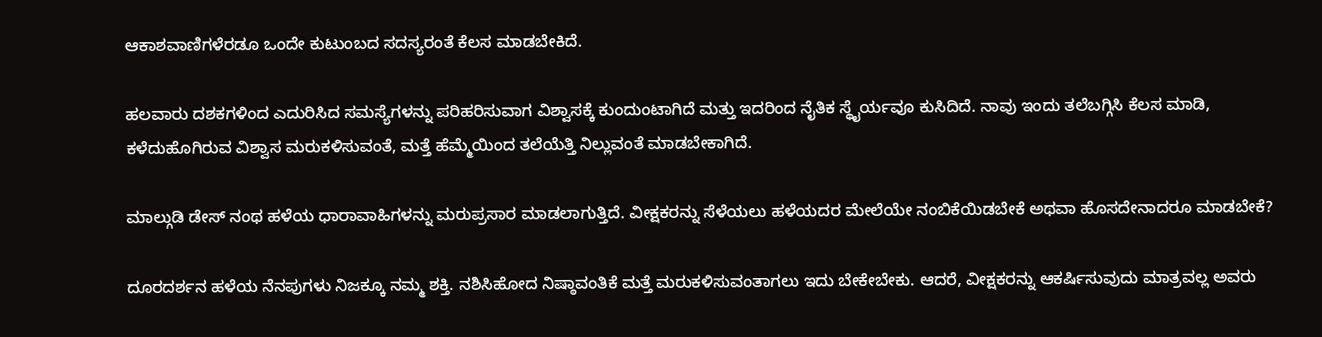ಆಕಾಶವಾಣಿಗಳೆರಡೂ ಒಂದೇ ಕುಟುಂಬದ ಸದಸ್ಯರಂತೆ ಕೆಲಸ ಮಾಡಬೇಕಿದೆ.

ಹಲವಾರು ದಶಕಗಳಿಂದ ಎದುರಿಸಿದ ಸಮಸ್ಯೆಗಳನ್ನು ಪರಿಹರಿಸುವಾಗ ವಿಶ್ವಾಸಕ್ಕೆ ಕುಂದುಂಟಾಗಿದೆ ಮತ್ತು ಇದರಿಂದ ನೈತಿಕ ಸ್ಥೈರ್ಯವೂ ಕುಸಿದಿದೆ. ನಾವು ಇಂದು ತಲೆಬಗ್ಗಿಸಿ ಕೆಲಸ ಮಾಡಿ, ಕಳೆದುಹೊಗಿರುವ ವಿಶ್ವಾಸ ಮರುಕಳಿಸುವಂತೆ, ಮತ್ತೆ ಹೆಮ್ಮೆಯಿಂದ ತಲೆಯೆತ್ತಿ ನಿಲ್ಲುವಂತೆ ಮಾಡಬೇಕಾಗಿದೆ.

ಮಾಲ್ಗುಡಿ ಡೇಸ್ ನಂಥ ಹಳೆಯ ಧಾರಾವಾಹಿಗಳನ್ನು ಮರುಪ್ರಸಾರ ಮಾಡಲಾಗುತ್ತಿದೆ. ವೀಕ್ಷಕರನ್ನು ಸೆಳೆಯಲು ಹಳೆಯದರ ಮೇಲೆಯೇ ನಂಬಿಕೆಯಿಡಬೇಕೆ ಅಥವಾ ಹೊಸದೇನಾದರೂ ಮಾಡಬೇಕೆ?

ದೂರದರ್ಶನ ಹಳೆಯ ನೆನಪುಗಳು ನಿಜಕ್ಕೂ ನಮ್ಮ ಶಕ್ತಿ. ನಶಿಸಿಹೋದ ನಿಷ್ಠಾವಂತಿಕೆ ಮತ್ತೆ ಮರುಕಳಿಸುವಂತಾಗಲು ಇದು ಬೇಕೇಬೇಕು. ಆದರೆ, ವೀಕ್ಷಕರನ್ನು ಆಕರ್ಷಿಸುವುದು ಮಾತ್ರವಲ್ಲ ಅವರು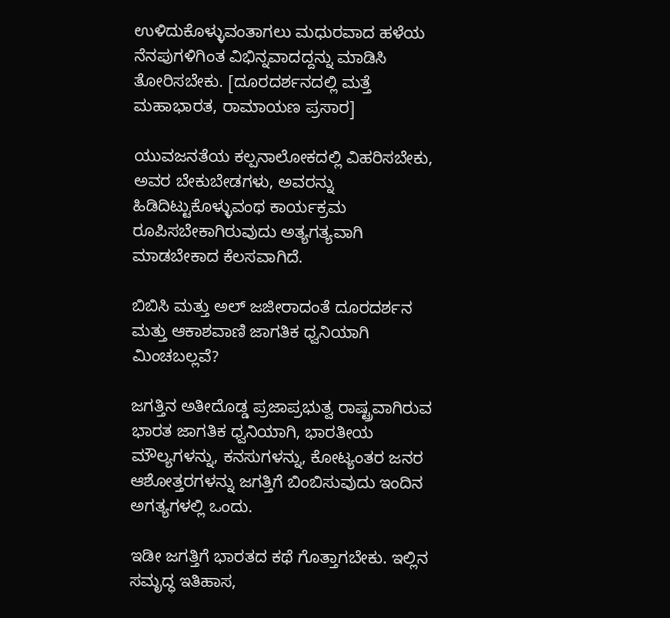ಉಳಿದುಕೊಳ್ಳುವಂತಾಗಲು ಮಧುರವಾದ ಹಳೆಯ ನೆನಪುಗಳಿಗಿಂತ ವಿಭಿನ್ನವಾದದ್ದನ್ನು ಮಾಡಿಸಿ ತೋರಿಸಬೇಕು. [ದೂರದರ್ಶನದಲ್ಲಿ ಮತ್ತೆ ಮಹಾಭಾರತ, ರಾಮಾಯಣ ಪ್ರಸಾರ]

ಯುವಜನತೆಯ ಕಲ್ಪನಾಲೋಕದಲ್ಲಿ ವಿಹರಿಸಬೇಕು, ಅವರ ಬೇಕುಬೇಡಗಳು, ಅವರನ್ನು ಹಿಡಿದಿಟ್ಟುಕೊಳ್ಳುವಂಥ ಕಾರ್ಯಕ್ರಮ ರೂಪಿಸಬೇಕಾಗಿರುವುದು ಅತ್ಯಗತ್ಯವಾಗಿ ಮಾಡಬೇಕಾದ ಕೆಲಸವಾಗಿದೆ.

ಬಿಬಿಸಿ ಮತ್ತು ಅಲ್ ಜಜೀರಾದಂತೆ ದೂರದರ್ಶನ ಮತ್ತು ಆಕಾಶವಾಣಿ ಜಾಗತಿಕ ಧ್ವನಿಯಾಗಿ ಮಿಂಚಬಲ್ಲವೆ?

ಜಗತ್ತಿನ ಅತೀದೊಡ್ಡ ಪ್ರಜಾಪ್ರಭುತ್ವ ರಾಷ್ಟ್ರವಾಗಿರುವ ಭಾರತ ಜಾಗತಿಕ ಧ್ವನಿಯಾಗಿ, ಭಾರತೀಯ ಮೌಲ್ಯಗಳನ್ನು, ಕನಸುಗಳನ್ನು, ಕೋಟ್ಯಂತರ ಜನರ ಆಶೋತ್ತರಗಳನ್ನು ಜಗತ್ತಿಗೆ ಬಿಂಬಿಸುವುದು ಇಂದಿನ ಅಗತ್ಯಗಳಲ್ಲಿ ಒಂದು.

ಇಡೀ ಜಗತ್ತಿಗೆ ಭಾರತದ ಕಥೆ ಗೊತ್ತಾಗಬೇಕು. ಇಲ್ಲಿನ ಸಮೃದ್ಧ ಇತಿಹಾಸ,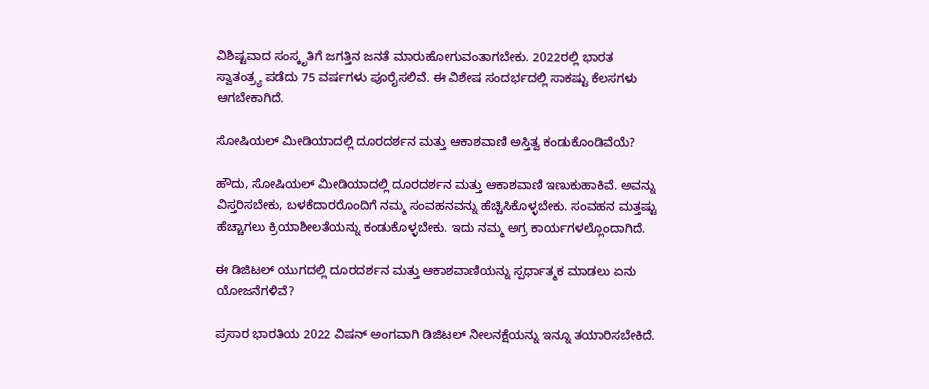ವಿಶಿಷ್ಟವಾದ ಸಂಸ್ಕೃತಿಗೆ ಜಗತ್ತಿನ ಜನತೆ ಮಾರುಹೋಗುವಂತಾಗಬೇಕು. 2022ರಲ್ಲಿ ಭಾರತ ಸ್ವಾತಂತ್ರ್ಯ ಪಡೆದು 75 ವರ್ಷಗಳು ಪೂರೈಸಲಿವೆ. ಈ ವಿಶೇಷ ಸಂದರ್ಭದಲ್ಲಿ ಸಾಕಷ್ಟು ಕೆಲಸಗಳು ಆಗಬೇಕಾಗಿದೆ.

ಸೋಷಿಯಲ್ ಮೀಡಿಯಾದಲ್ಲಿ ದೂರದರ್ಶನ ಮತ್ತು ಆಕಾಶವಾಣಿ ಅಸ್ತಿತ್ವ ಕಂಡುಕೊಂಡಿವೆಯೆ?

ಹೌದು, ಸೋಷಿಯಲ್ ಮೀಡಿಯಾದಲ್ಲಿ ದೂರದರ್ಶನ ಮತ್ತು ಆಕಾಶವಾಣಿ ಇಣುಕುಹಾಕಿವೆ. ಅವನ್ನು ವಿಸ್ತರಿಸಬೇಕು, ಬಳಕೆದಾರರೊಂದಿಗೆ ನಮ್ಮ ಸಂವಹನವನ್ನು ಹೆಚ್ಚಿಸಿಕೊಳ್ಳಬೇಕು. ಸಂವಹನ ಮತ್ತಷ್ಟು ಹೆಚ್ಚಾಗಲು ಕ್ರಿಯಾಶೀಲತೆಯನ್ನು ಕಂಡುಕೊಳ್ಳಬೇಕು. ಇದು ನಮ್ಮ ಅಗ್ರ ಕಾರ್ಯಗಳಲ್ಲೊಂದಾಗಿದೆ.

ಈ ಡಿಜಿಟಲ್ ಯುಗದಲ್ಲಿ ದೂರದರ್ಶನ ಮತ್ತು ಆಕಾಶವಾಣಿಯನ್ನು ಸ್ಪರ್ಧಾತ್ಮಕ ಮಾಡಲು ಏನು ಯೋಜನೆಗಳಿವೆ?

ಪ್ರಸಾರ ಭಾರತಿಯ 2022 ವಿಷನ್ ಅಂಗವಾಗಿ ಡಿಜಿಟಲ್ ನೀಲನಕ್ಷೆಯನ್ನು ಇನ್ನೂ ತಯಾರಿಸಬೇಕಿದೆ.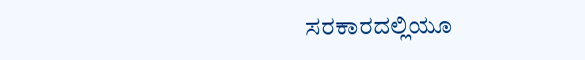ಸರಕಾರದಲ್ಲಿಯೂ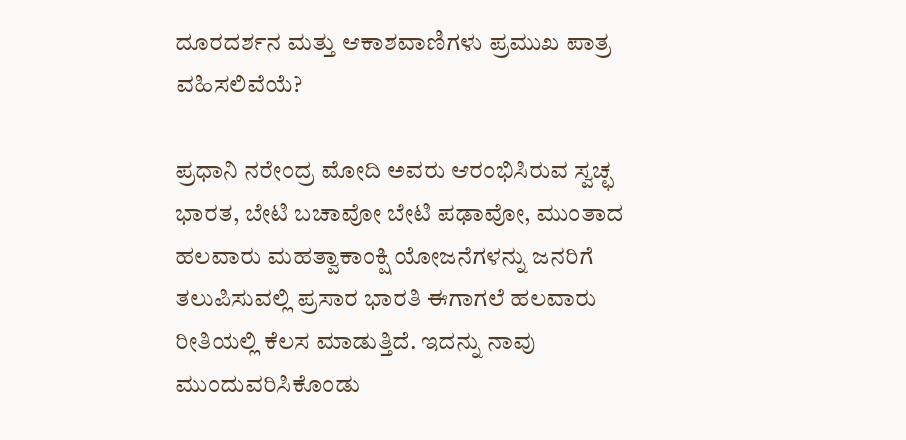ದೂರದರ್ಶನ ಮತ್ತು ಆಕಾಶವಾಣಿಗಳು ಪ್ರಮುಖ ಪಾತ್ರ ವಹಿಸಲಿವೆಯೆ?

ಪ್ರಧಾನಿ ನರೇಂದ್ರ ಮೋದಿ ಅವರು ಆರಂಭಿಸಿರುವ ಸ್ವಚ್ಛ ಭಾರತ, ಬೇಟಿ ಬಚಾವೋ ಬೇಟಿ ಪಢಾವೋ, ಮುಂತಾದ ಹಲವಾರು ಮಹತ್ವಾಕಾಂಕ್ಷಿ ಯೋಜನೆಗಳನ್ನು ಜನರಿಗೆ ತಲುಪಿಸುವಲ್ಲಿ ಪ್ರಸಾರ ಭಾರತಿ ಈಗಾಗಲೆ ಹಲವಾರು ರೀತಿಯಲ್ಲಿ ಕೆಲಸ ಮಾಡುತ್ತಿದೆ. ಇದನ್ನು ನಾವು ಮುಂದುವರಿಸಿಕೊಂಡು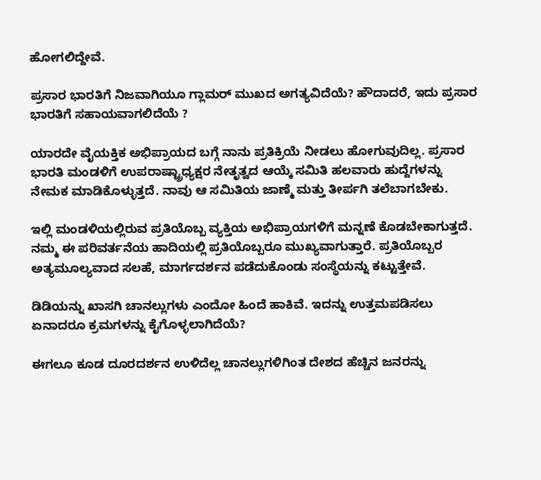ಹೋಗಲಿದ್ದೇವೆ.

ಪ್ರಸಾರ ಭಾರತಿಗೆ ನಿಜವಾಗಿಯೂ ಗ್ಲಾಮರ್ ಮುಖದ ಅಗತ್ಯವಿದೆಯೆ? ಹೌದಾದರೆ, ಇದು ಪ್ರಸಾರ ಭಾರತಿಗೆ ಸಹಾಯವಾಗಲಿದೆಯೆ ?

ಯಾರದೇ ವೈಯಕ್ತಿಕ ಅಭಿಪ್ರಾಯದ ಬಗ್ಗೆ ನಾನು ಪ್ರತಿಕ್ರಿಯೆ ನೀಡಲು ಹೋಗುವುದಿಲ್ಲ. ಪ್ರಸಾರ ಭಾರತಿ ಮಂಡಳಿಗೆ ಉಪರಾಷ್ಟ್ರಾಧ್ಯಕ್ಷರ ನೇತೃತ್ವದ ಆಯ್ಕೆ ಸಮಿತಿ ಹಲವಾರು ಹುದ್ದೆಗಳನ್ನು ನೇಮಕ ಮಾಡಿಕೊಳ್ಳುತ್ತದೆ. ನಾವು ಆ ಸಮಿತಿಯ ಜಾಣ್ಮೆ ಮತ್ತು ತೀರ್ಪಗಿ ತಲೆಬಾಗಬೇಕು.

ಇಲ್ಲಿ ಮಂಡಳಿಯಲ್ಲಿರುವ ಪ್ರತಿಯೊಬ್ಬ ವ್ಯಕ್ತಿಯ ಅಭಿಪ್ರಾಯಗಳಿಗೆ ಮನ್ನಣೆ ಕೊಡಬೇಕಾಗುತ್ತದೆ. ನಮ್ಮ ಈ ಪರಿವರ್ತನೆಯ ಹಾದಿಯಲ್ಲಿ ಪ್ರತಿಯೊಬ್ಬರೂ ಮುಖ್ಯವಾಗುತ್ತಾರೆ. ಪ್ರತಿಯೊಬ್ಬರ ಅತ್ಯಮೂಲ್ಯವಾದ ಸಲಹೆ, ಮಾರ್ಗದರ್ಶನ ಪಡೆದುಕೊಂಡು ಸಂಸ್ಥೆಯನ್ನು ಕಟ್ಟುತ್ತೇವೆ.

ಡಿಡಿಯನ್ನು ಖಾಸಗಿ ಚಾನಲ್ಲುಗಳು ಎಂದೋ ಹಿಂದೆ ಹಾಕಿವೆ. ಇದನ್ನು ಉತ್ತಮಪಡಿಸಲು ಏನಾದರೂ ಕ್ರಮಗಳನ್ನು ಕೈಗೊಳ್ಳಲಾಗಿದೆಯೆ?

ಈಗಲೂ ಕೂಡ ದೂರದರ್ಶನ ಉಳಿದೆಲ್ಲ ಚಾನಲ್ಲುಗಳಿಗಿಂತ ದೇಶದ ಹೆಚ್ಚಿನ ಜನರನ್ನು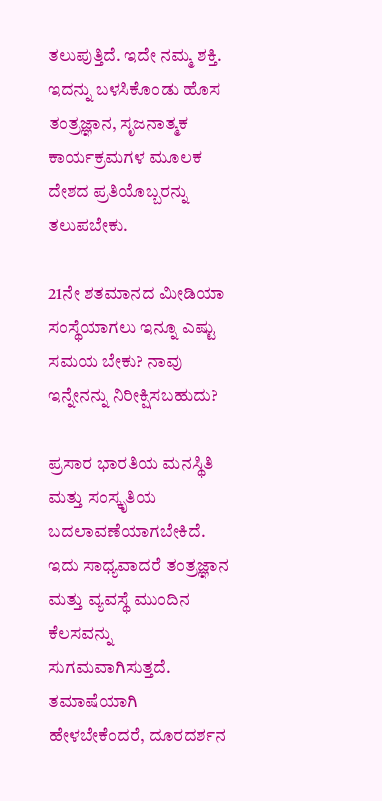ತಲುಪುತ್ತಿದೆ. ಇದೇ ನಮ್ಮ ಶಕ್ತಿ. ಇದನ್ನು ಬಳಸಿಕೊಂಡು ಹೊಸ ತಂತ್ರಜ್ಞಾನ, ಸೃಜನಾತ್ಮಕ ಕಾರ್ಯಕ್ರಮಗಳ ಮೂಲಕ ದೇಶದ ಪ್ರತಿಯೊಬ್ಬರನ್ನು ತಲುಪಬೇಕು.

21ನೇ ಶತಮಾನದ ಮೀಡಿಯಾ ಸಂಸ್ಥೆಯಾಗಲು ಇನ್ನೂ ಎಷ್ಟು ಸಮಯ ಬೇಕು? ನಾವು ಇನ್ನೇನನ್ನು ನಿರೀಕ್ಷಿಸಬಹುದು?

ಪ್ರಸಾರ ಭಾರತಿಯ ಮನಸ್ಥಿತಿ ಮತ್ತು ಸಂಸ್ಕೃತಿಯ ಬದಲಾವಣೆಯಾಗಬೇಕಿದೆ. ಇದು ಸಾಧ್ಯವಾದರೆ ತಂತ್ರಜ್ಞಾನ ಮತ್ತು ವ್ಯವಸ್ಥೆ ಮುಂದಿನ ಕೆಲಸವನ್ನು ಸುಗಮವಾಗಿಸುತ್ತದೆ. ತಮಾಷೆಯಾಗಿ ಹೇಳಬೇಕೆಂದರೆ, ದೂರದರ್ಶನ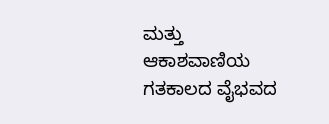ಮತ್ತು ಆಕಾಶವಾಣಿಯ ಗತಕಾಲದ ವೈಭವದ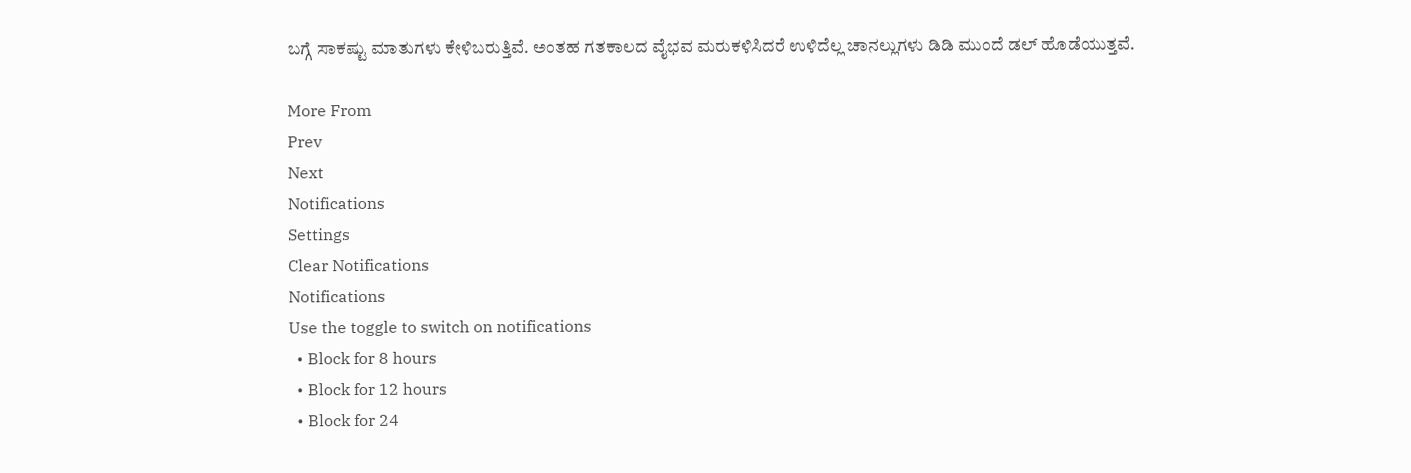ಬಗ್ಗೆ ಸಾಕಷ್ಟು ಮಾತುಗಳು ಕೇಳಿಬರುತ್ತಿವೆ. ಅಂತಹ ಗತಕಾಲದ ವೈಭವ ಮರುಕಳಿಸಿದರೆ ಉಳಿದೆಲ್ಲ ಚಾನಲ್ಲುಗಳು ಡಿಡಿ ಮುಂದೆ ಡಲ್ ಹೊಡೆಯುತ್ತವೆ.

More From
Prev
Next
Notifications
Settings
Clear Notifications
Notifications
Use the toggle to switch on notifications
  • Block for 8 hours
  • Block for 12 hours
  • Block for 24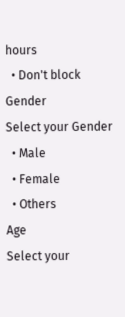hours
  • Don't block
Gender
Select your Gender
  • Male
  • Female
  • Others
Age
Select your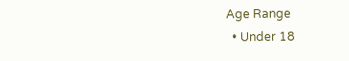Age Range
  • Under 18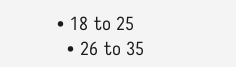• 18 to 25
  • 26 to 35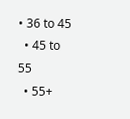• 36 to 45
  • 45 to 55
  • 55+